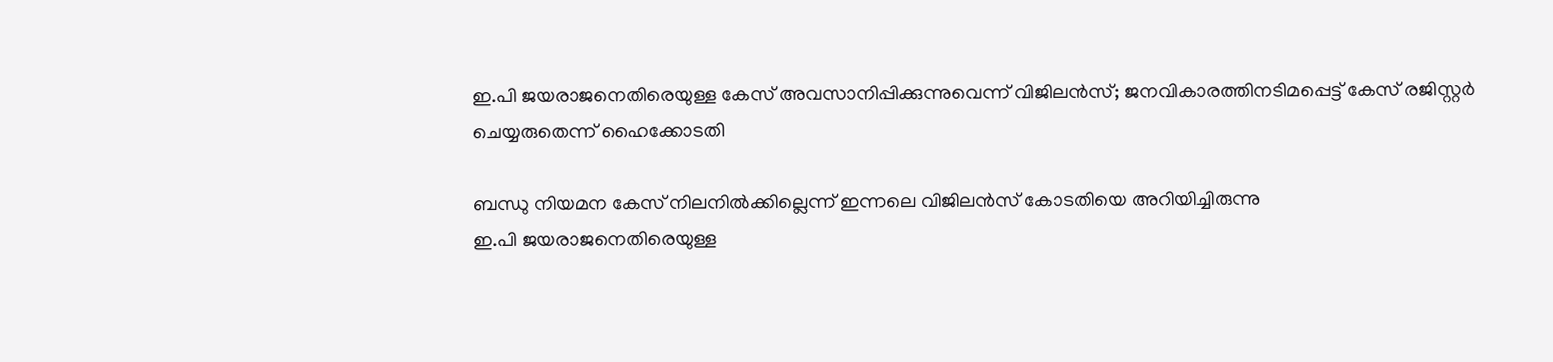ഇ.പി ജയരാജനെതിരെയുള്ള കേസ് അവസാനിപ്പിക്കുന്നുവെന്ന് വിജിലന്‍സ്; ജനവികാരത്തിനടിമപ്പെട്ട് കേസ് രജിസ്റ്റര്‍ ചെയ്യരുതെന്ന് ഹൈക്കോടതി

ബന്ധു നിയമന കേസ് നിലനില്‍ക്കില്ലെന്ന് ഇന്നലെ വിജിലന്‍സ് കോടതിയെ അറിയിച്ചിരുന്നു
ഇ.പി ജയരാജനെതിരെയുള്ള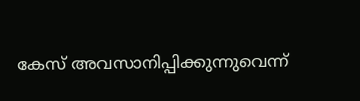കേസ് അവസാനിപ്പിക്കുന്നുവെന്ന്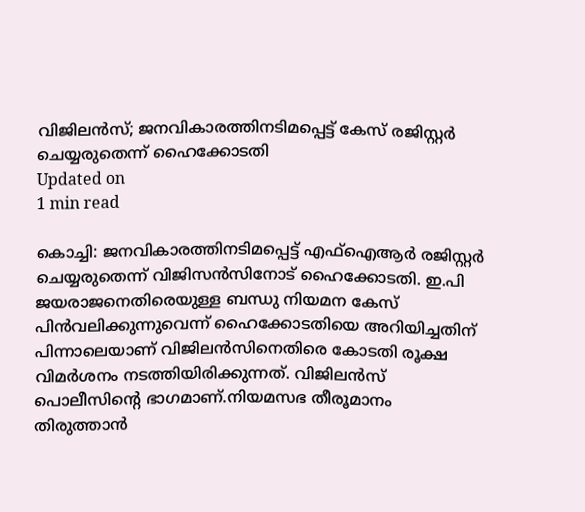വിജിലന്‍സ്; ജനവികാരത്തിനടിമപ്പെട്ട് കേസ് രജിസ്റ്റര്‍ ചെയ്യരുതെന്ന് ഹൈക്കോടതി
Updated on
1 min read

കൊച്ചി: ജനവികാരത്തിനടിമപ്പെട്ട് എഫ്‌ഐആര്‍ രജിസ്റ്റര്‍ ചെയ്യരുതെന്ന് വിജിസന്‍സിനോട് ഹൈക്കോടതി. ഇ.പി ജയരാജനെതിരെയുള്ള ബന്ധു നിയമന കേസ് പിന്‍വലിക്കുന്നുവെന്ന് ഹൈക്കോടതിയെ അറിയിച്ചതിന് പിന്നാലെയാണ് വിജിലന്‍സിനെതിരെ കോടതി രൂക്ഷ വിമര്‍ശനം നടത്തിയിരിക്കുന്നത്. വിജിലന്‍സ് പൊലീസിന്റെ ഭാഗമാണ്.നിയമസഭ തീരൂമാനം തിരുത്താന്‍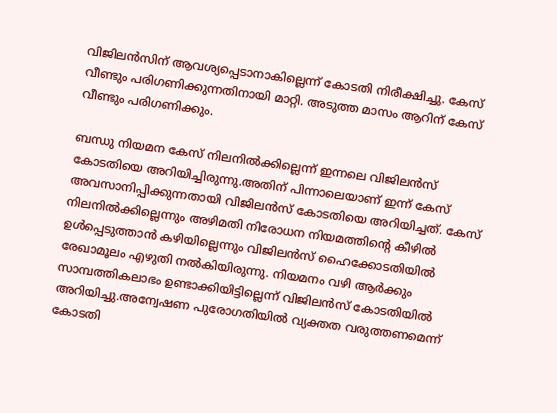വിജിലന്‍സിന് ആവശ്യപ്പെടാനാകില്ലെന്ന് കോടതി നിരീക്ഷിച്ചു. കേസ് വീണ്ടും പരിഗണിക്കുന്നതിനായി മാറ്റി. അടുത്ത മാസം ആറിന് കേസ് വീണ്ടും പരിഗണിക്കും.

ബന്ധു നിയമന കേസ് നിലനില്‍ക്കില്ലെന്ന് ഇന്നലെ വിജിലന്‍സ് കോടതിയെ അറിയിച്ചിരുന്നു.അതിന് പിന്നാലെയാണ് ഇന്ന് കേസ് അവസാനിപ്പിക്കുന്നതായി വിജിലന്‍സ് കോടതിയെ അറിയിച്ചത്. കേസ് നിലനില്‍ക്കില്ലെന്നും അഴിമതി നിരോധന നിയമത്തിന്റെ കീഴില്‍ ഉള്‍പ്പെടുത്താന്‍ കഴിയില്ലെന്നും വിജിലന്‍സ് ഹൈക്കോടതിയില്‍ രേഖാമൂലം എഴുതി നല്‍കിയിരുന്നു. നിയമനം വഴി ആര്‍ക്കും സാമ്പത്തികലാഭം ഉണ്ടാക്കിയിട്ടില്ലെന്ന് വിജിലന്‍സ് കോടതിയില്‍ അറിയിച്ചു.അന്വേഷണ പുരോഗതിയില്‍ വ്യക്തത വരുത്തണമെന്ന് കോടതി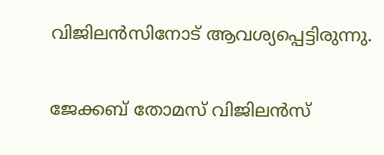വിജിലന്‍സിനോട് ആവശ്യപ്പെട്ടിരുന്നു.

ജേക്കബ് തോമസ് വിജിലന്‍സ്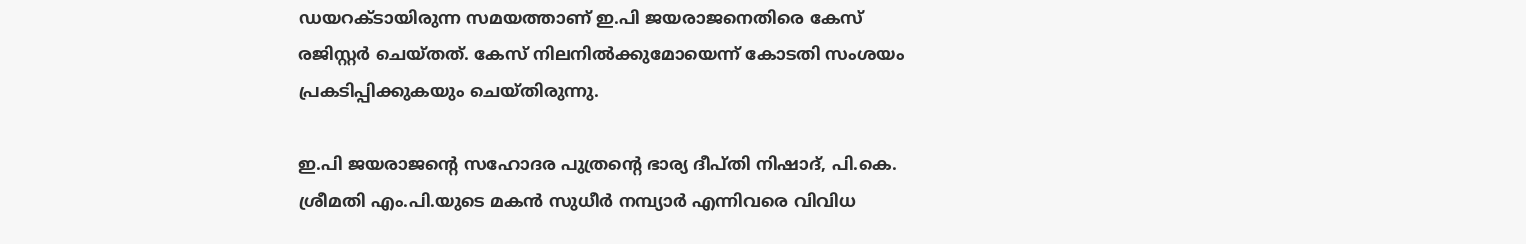ഡയറക്ടായിരുന്ന സമയത്താണ് ഇ.പി ജയരാജനെതിരെ കേസ് രജിസ്റ്റര്‍ ചെയ്തത്. കേസ് നിലനില്‍ക്കുമോയെന്ന് കോടതി സംശയം പ്രകടിപ്പിക്കുകയും ചെയ്തിരുന്നു.

ഇ.പി ജയരാജന്റെ സഹോദര പുത്രന്റെ ഭാര്യ ദീപ്തി നിഷാദ്, പി.കെ. ശ്രീമതി എം.പി.യുടെ മകന്‍ സുധീര്‍ നമ്പ്യാര്‍ എന്നിവരെ വിവിധ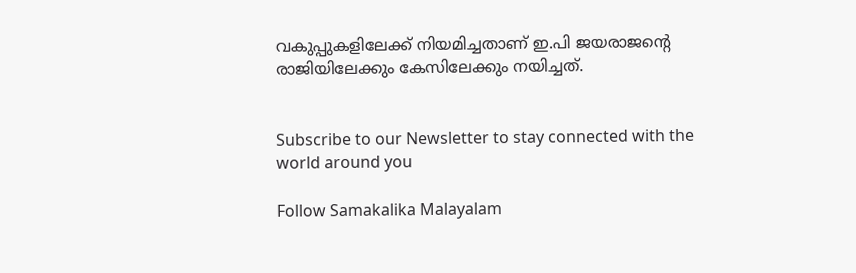വകുപ്പുകളിലേക്ക് നിയമിച്ചതാണ് ഇ.പി ജയരാജന്റെ രാജിയിലേക്കും കേസിലേക്കും നയിച്ചത്.


Subscribe to our Newsletter to stay connected with the world around you

Follow Samakalika Malayalam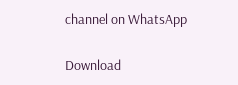channel on WhatsApp

Download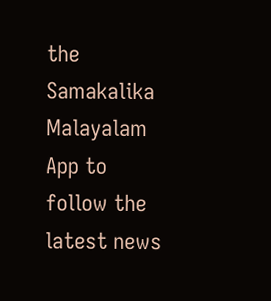the Samakalika Malayalam App to follow the latest news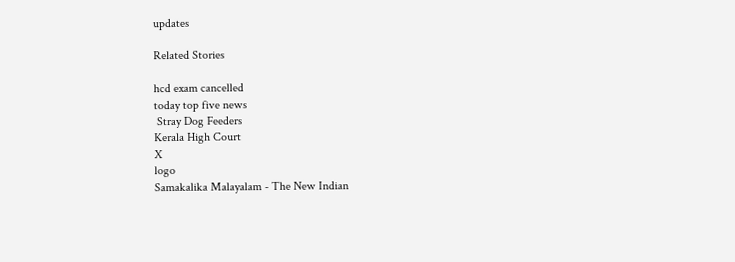updates

Related Stories

hcd exam cancelled
today top five news
 Stray Dog Feeders
Kerala High Court
X
logo
Samakalika Malayalam - The New Indian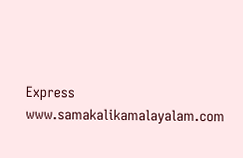Express
www.samakalikamalayalam.com